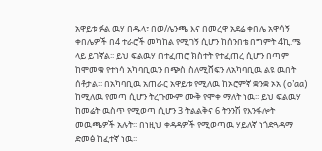አዋይቱ ፉል ዉሃ በዱላ፣ በወ/ሌንጫ እና በመረዋ አደሬ ቀበሌ አዋሳኝ ቀበሌዎች በ4 ተራሮች መካከል የሚገኝ ሲሆን ከሰንበቴ በግምት 4ኪ.ሜ ላይ ይገኛል፡፡ ይህ ፍልዉሃ በተፈጠሮ ክስተት የተፈጠረ ሲሆን በጣም ከሞመቁ የተነሳ አካባቢዉን በጭስ ስለሚሸፍን ለአካባቢዉ ልዩ ዉበት ሰቶታል፡፡ በአካባቢዉ አጠራር አዋይቱ የሚለዉ ከኦሮምኛ ቋንቋ ኦአ (o’aa) ከሚለዉ የመጣ ሲሆን ትረጉሙም ሙቅ የሞቀ ማለት ነዉ፡፡ ይህ ፍልዉሃ ከመሬት ዉስጥ የሚወጣ ሲሆን 3 ትልልቅና 6 ትንንሽ የእንፋሎት መዉጫዎች አሉት፡፡ በነዚህ ቀዳዳዎች የሚወጣዉ ሃይለኛ ነጎድጓዳማ ድመፅ ከፈተኛ ነዉ፡፡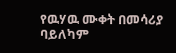የዉሃዉ ሙቀት በመሳሪያ ባይለካም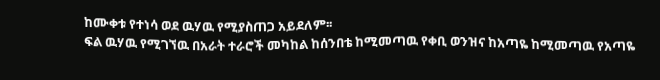ከሙቀቱ የተነሳ ወደ ዉሃዉ የሚያስጠጋ አይደለም፡፡
ፍል ዉሃዉ የሚገኘዉ በአራት ተራሮች መካከል ከሰንበቴ ከሚመጣዉ የቀቢ ወንዝና ከአጣዬ ከሚመጣዉ የአጣዬ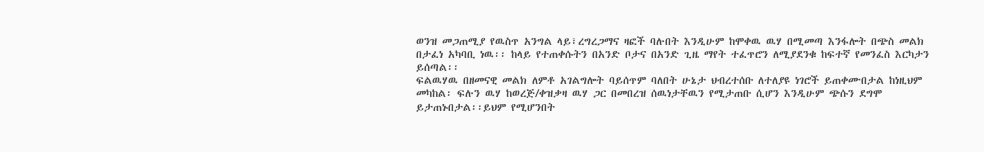ወንዝ መጋጠሚያ የዉስጥ አንግል ላይ፣ረግረጋማና ዛፎች ባሉበት እንዲሁም ከሞቀዉ ዉሃ በሚመጣ እንፋሎት በጭስ መልክ በታፈነ አካባቢ ነዉ፡፡ ከላይ የተጠቀሱትን በአንድ ቦታና በአንድ ጊዜ ማየት ተፈጥሮን ለሚያደንቁ ከፍተኛ የመንፈስ እርካታን ይሰጣል፡፡
ፍልዉሃዉ በዘመናዊ መልክ ለምቶ አገልግሎት ባይሰጥም ባለበት ሁኔታ ህብረተሰቡ ለተለያዩ ነገሮች ይጠቀሙበታል ከነዚህም መካከል፡ ፍሉን ዉሃ ከወረጅ/ቀዝቃዛ ዉሃ ጋር በመበረዝ ሰዉነታቸዉን የሚታጠቡ ሲሆን እንዲሁም ጭሱን ደግሞ ይታጠኑበታል፡፡ይህም የሚሆንበት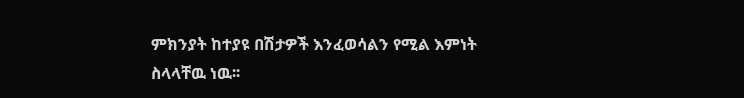ምክንያት ከተያዩ በሽታዎች እንፈወሳልን የሚል እምነት ስላላቸዉ ነዉ፡፡